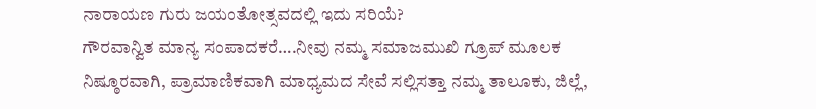ನಾರಾಯಣ ಗುರು ಜಯಂತೋತ್ಸವದಲ್ಲಿ ಇದು ಸರಿಯೆ?
ಗೌರವಾನ್ವಿತ ಮಾನ್ಯ ಸಂಪಾದಕರೆ….ನೀವು ನಮ್ಮ ಸಮಾಜಮುಖಿ ಗ್ರೂಪ್ ಮೂಲಕ ನಿಷ್ಠೂರವಾಗಿ, ಪ್ರಾಮಾಣಿಕವಾಗಿ ಮಾಧ್ಯಮದ ಸೇವೆ ಸಲ್ಲಿಸತ್ತಾ ನಮ್ಮ ತಾಲೂಕು, ಜಿಲ್ಲೆ,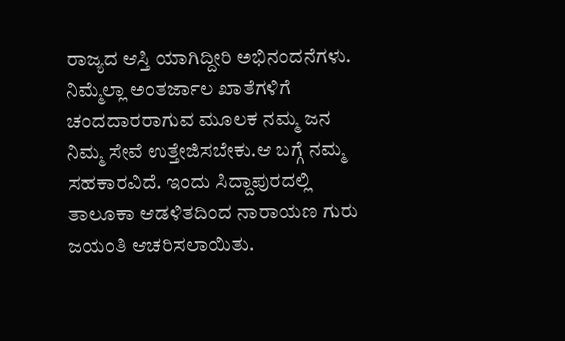ರಾಜ್ಯದ ಆಸ್ತಿ ಯಾಗಿದ್ದೀರಿ ಅಭಿನಂದನೆಗಳು. ನಿಮ್ಮೆಲ್ಲಾ ಅಂತರ್ಜಾಲ ಖಾತೆಗಳಿಗೆ ಚಂದದಾರರಾಗುವ ಮೂಲಕ ನಮ್ಮ ಜನ ನಿಮ್ಮ ಸೇವೆ ಉತ್ತೇಜಿಸಬೇಕು.ಆ ಬಗ್ಗೆ ನಮ್ಮ ಸಹಕಾರವಿದೆ. ಇಂದು ಸಿದ್ದಾಪುರದಲ್ಲಿ ತಾಲೂಕಾ ಆಡಳಿತದಿಂದ ನಾರಾಯಣ ಗುರು ಜಯಂತಿ ಆಚರಿಸಲಾಯಿತು.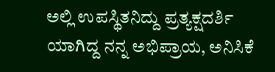ಅಲ್ಲಿ ಉಪಸ್ಥಿತನಿದ್ದು ಪ್ರತ್ಯಕ್ಷದರ್ಶಿ ಯಾಗಿದ್ದ ನನ್ನ ಅಭಿಪ್ರಾಯ, ಅನಿಸಿಕೆ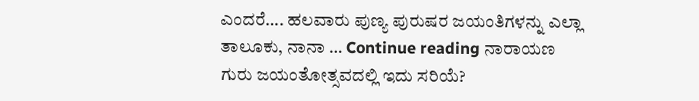ಎಂದರೆ…. ಹಲವಾರು ಪುಣ್ಯ ಪುರುಷರ ಜಯಂತಿಗಳನ್ನು ಎಲ್ಲಾ ತಾಲೂಕು, ನಾನಾ … Continue reading ನಾರಾಯಣ ಗುರು ಜಯಂತೋತ್ಸವದಲ್ಲಿ ಇದು ಸರಿಯೆ?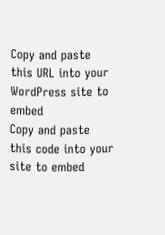Copy and paste this URL into your WordPress site to embed
Copy and paste this code into your site to embed